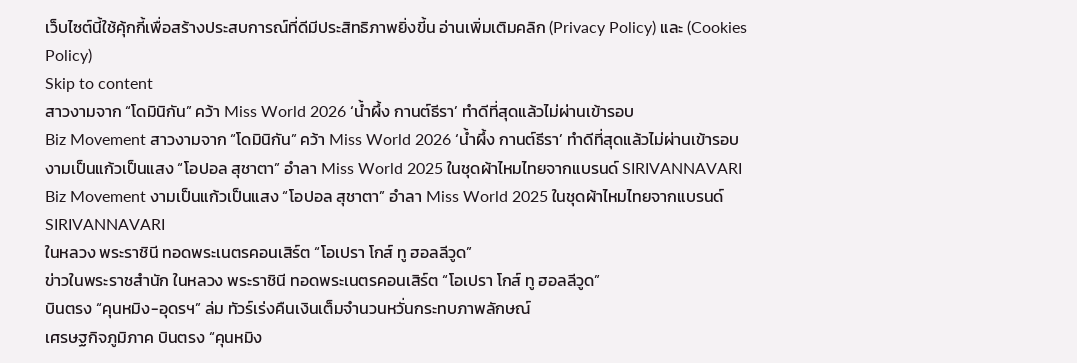เว็บไซต์นี้ใช้คุ้กกี้เพื่อสร้างประสบการณ์ที่ดีมีประสิทธิภาพยิ่งขี้น อ่านเพิ่มเติมคลิก (Privacy Policy) และ (Cookies Policy)
Skip to content
สาวงามจาก “โดมินิกัน” คว้า Miss World 2026 ‘น้ำผึ้ง กานต์ธีรา’ ทำดีที่สุดแล้วไม่ผ่านเข้ารอบ
Biz Movement สาวงามจาก “โดมินิกัน” คว้า Miss World 2026 ‘น้ำผึ้ง กานต์ธีรา’ ทำดีที่สุดแล้วไม่ผ่านเข้ารอบ
งามเป็นแก้วเป็นแสง “โอปอล สุชาตา” อำลา Miss World 2025 ในชุดผ้าไหมไทยจากแบรนด์ SIRIVANNAVARI
Biz Movement งามเป็นแก้วเป็นแสง “โอปอล สุชาตา” อำลา Miss World 2025 ในชุดผ้าไหมไทยจากแบรนด์ SIRIVANNAVARI
ในหลวง พระราชินี ทอดพระเนตรคอนเสิร์ต “โอเปรา โกส์ ทู ฮอลลีวูด”
ข่าวในพระราชสำนัก ในหลวง พระราชินี ทอดพระเนตรคอนเสิร์ต “โอเปรา โกส์ ทู ฮอลลีวูด”
บินตรง “คุนหมิง-อุดรฯ” ล่ม ทัวร์เร่งคืนเงินเต็มจำนวนหวั่นกระทบภาพลักษณ์
เศรษฐกิจภูมิภาค บินตรง “คุนหมิง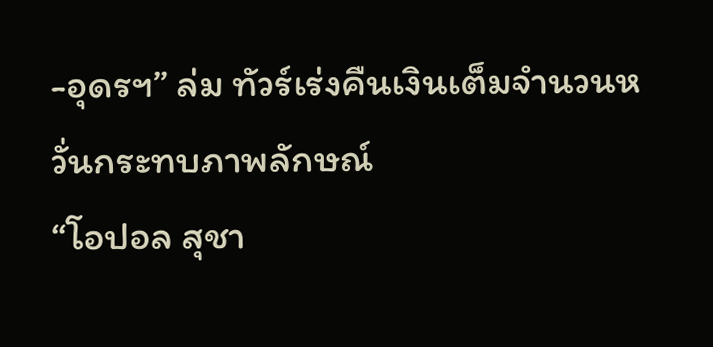-อุดรฯ” ล่ม ทัวร์เร่งคืนเงินเต็มจำนวนหวั่นกระทบภาพลักษณ์
“โอปอล สุชา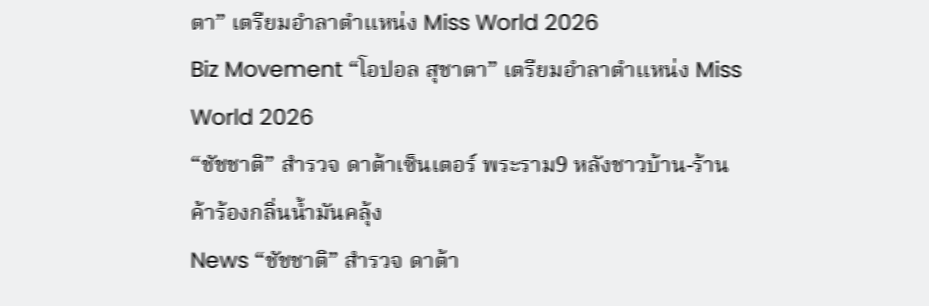ตา” เตรียมอำลาตำแหน่ง Miss World 2026
Biz Movement “โอปอล สุชาตา” เตรียมอำลาตำแหน่ง Miss World 2026
“ชัชชาติ” สำรวจ ดาต้าเซ็นเตอร์ พระราม9 หลังชาวบ้าน-ร้านค้าร้องกลิ่นน้ำมันคลุ้ง
News “ชัชชาติ” สำรวจ ดาต้า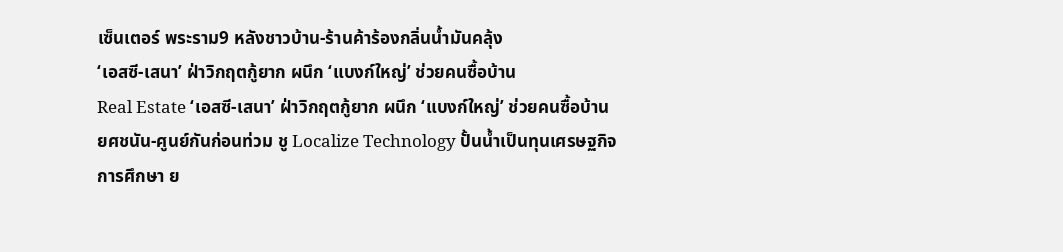เซ็นเตอร์ พระราม9 หลังชาวบ้าน-ร้านค้าร้องกลิ่นน้ำมันคลุ้ง
‘เอสซี-เสนา’ ฝ่าวิกฤตกู้ยาก ผนึก ‘แบงก์ใหญ่’ ช่วยคนซื้อบ้าน
Real Estate ‘เอสซี-เสนา’ ฝ่าวิกฤตกู้ยาก ผนึก ‘แบงก์ใหญ่’ ช่วยคนซื้อบ้าน
ยศชนัน-ศูนย์กันก่อนท่วม ชู Localize Technology ปั้นน้ำเป็นทุนเศรษฐกิจ
การศึกษา ย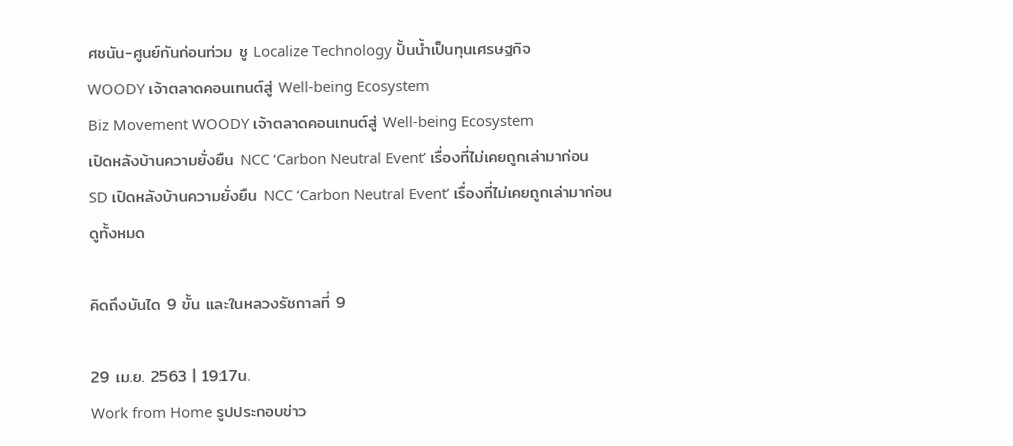ศชนัน-ศูนย์กันก่อนท่วม ชู Localize Technology ปั้นน้ำเป็นทุนเศรษฐกิจ
WOODY เจ้าตลาดคอนเทนต์สู่ Well-being Ecosystem
Biz Movement WOODY เจ้าตลาดคอนเทนต์สู่ Well-being Ecosystem
เปิดหลังบ้านความยั่งยืน NCC ‘Carbon Neutral Event’ เรื่องที่ไม่เคยถูกเล่ามาก่อน
SD เปิดหลังบ้านความยั่งยืน NCC ‘Carbon Neutral Event’ เรื่องที่ไม่เคยถูกเล่ามาก่อน
ดูทั้งหมด

คิดถึงบันได 9 ขั้น และในหลวงรัชกาลที่ 9

29 เม.ย. 2563 | 19:17น.
Work from Home รูปประกอบข่าว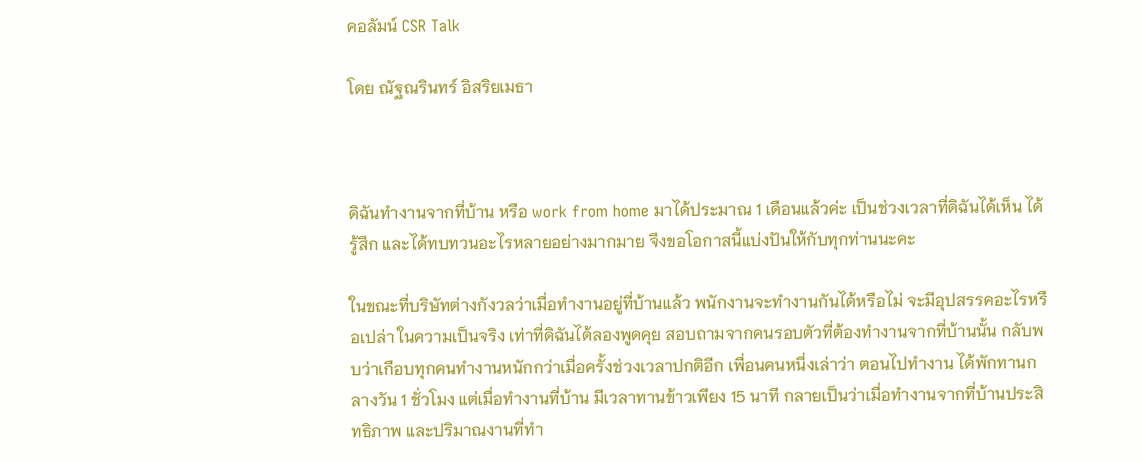คอลัมน์ CSR Talk

โดย ณัฐณรินทร์ อิสริยเมธา



ดิฉันทำงานจากที่บ้าน หรือ work from home มาได้ประมาณ 1 เดือนแล้วค่ะ เป็นช่วงเวลาที่ดิฉันได้เห็น ได้รู้สึก และได้ทบทวนอะไรหลายอย่างมากมาย จึงขอโอกาสนี้แบ่งปันให้กับทุกท่านนะคะ

ในขณะที่บริษัทต่างกังวลว่าเมื่อทำงานอยู่ที่บ้านแล้ว พนักงานจะทำงานกันได้หรือไม่ จะมีอุปสรรคอะไรหรือเปล่า ในความเป็นจริง เท่าที่ดิฉันได้ลองพูดคุย สอบถามจากคนรอบตัวที่ต้องทำงานจากที่บ้านนั้น กลับพบว่าเกือบทุกคนทำงานหนักกว่าเมื่อครั้งช่วงเวลาปกติอีก เพื่อนคนหนึ่งเล่าว่า ตอนไปทำงาน ได้พักทานกลางวัน 1 ชั่วโมง แต่เมื่อทำงานที่บ้าน มีเวลาทานข้าวเพียง 15 นาที กลายเป็นว่าเมื่อทำงานจากที่บ้านประสิทธิภาพ และปริมาณงานที่ทำ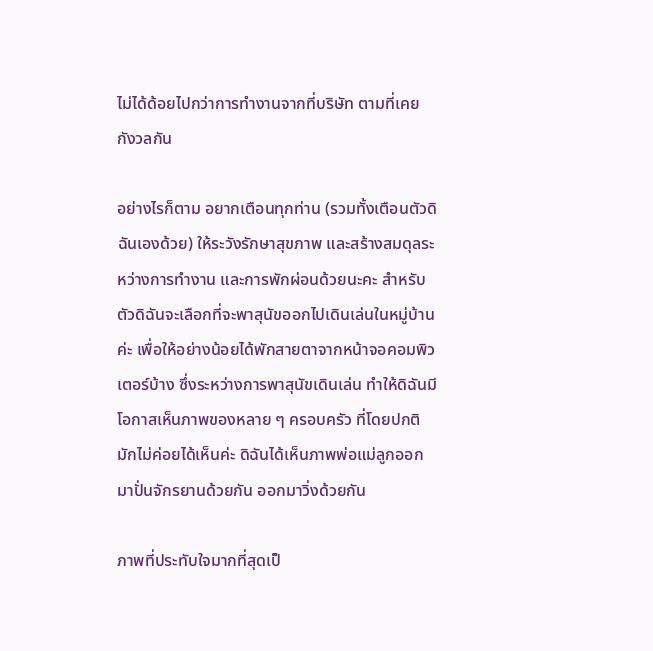ไม่ได้ด้อยไปกว่าการทำงานจากที่บริษัท ตามที่เคยกังวลกัน

อย่างไรก็ตาม อยากเตือนทุกท่าน (รวมทั้งเตือนตัวดิฉันเองด้วย) ให้ระวังรักษาสุขภาพ และสร้างสมดุลระหว่างการทำงาน และการพักผ่อนด้วยนะคะ สำหรับตัวดิฉันจะเลือกที่จะพาสุนัขออกไปเดินเล่นในหมู่บ้านค่ะ เพื่อให้อย่างน้อยได้พักสายตาจากหน้าจอคอมพิวเตอร์บ้าง ซึ่งระหว่างการพาสุนัขเดินเล่น ทำให้ดิฉันมีโอกาสเห็นภาพของหลาย ๆ ครอบครัว ที่โดยปกติมักไม่ค่อยได้เห็นค่ะ ดิฉันได้เห็นภาพพ่อแม่ลูกออกมาปั่นจักรยานด้วยกัน ออกมาวิ่งด้วยกัน

ภาพที่ประทับใจมากที่สุดเป็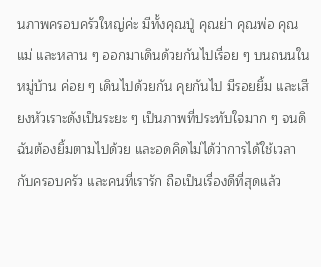นภาพครอบครัวใหญ่ค่ะ มีทั้งคุณปู่ คุณย่า คุณพ่อ คุณแม่ และหลาน ๆ ออกมาเดินด้วยกันไปเรื่อย ๆ บนถนนในหมู่บ้าน ค่อย ๆ เดินไปด้วยกัน คุยกันไป มีรอยยิ้ม และเสียงหัวเราะดังเป็นระยะ ๆ เป็นภาพที่ประทับใจมาก ๆ จนดิฉันต้องยิ้มตามไปด้วย และอดคิดไม่ได้ว่าการได้ใช้เวลากับครอบครัว และคนที่เรารัก ถือเป็นเรื่องดีที่สุดแล้ว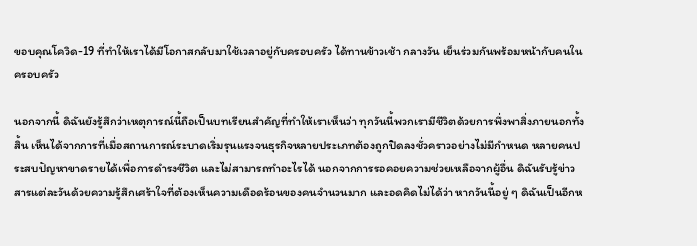ขอบคุณโควิด-19 ที่ทำให้เราได้มีโอกาสกลับมาใช้เวลาอยู่กับครอบครัว ได้ทานข้าวเช้า กลางวัน เย็นร่วมกันพร้อมหน้ากับคนในครอบครัว

นอกจากนี้ ดิฉันยังรู้สึกว่าเหตุการณ์นี้ถือเป็นบทเรียนสำคัญที่ทำให้เราเห็นว่า ทุกวันนี้พวกเรามีชีวิตด้วยการพึ่งพาสิ่งภายนอกทั้งสิ้น เห็นได้จากการที่เมื่อสถานการณ์ระบาดเริ่มรุนแรงจนธุรกิจหลายประเภทต้องถูกปิดลงชั่วคราวอย่างไม่มีกำหนด หลายคนประสบปัญหาขาดรายได้เพื่อการดำรงชีวิต และไม่สามารถทำอะไรได้ นอกจากการรอคอยความช่วยเหลือจากผู้อื่น ดิฉันรับรู้ข่าวสารแต่ละวันด้วยความรู้สึกเศร้าใจที่ต้องเห็นความเดือดร้อนของคนจำนวนมาก และอดคิดไม่ได้ว่า หากวันนี้อยู่ ๆ ดิฉันเป็นอีกห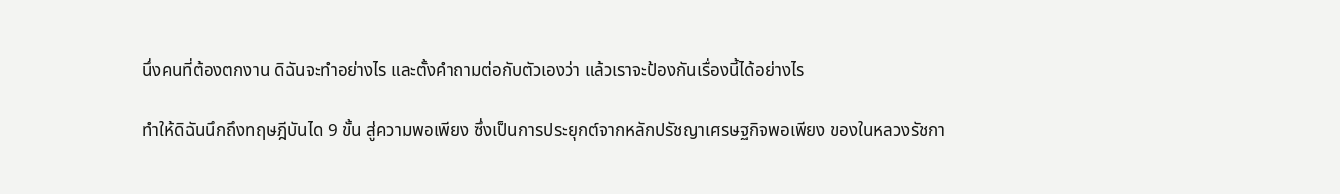นึ่งคนที่ต้องตกงาน ดิฉันจะทำอย่างไร และตั้งคำถามต่อกับตัวเองว่า แล้วเราจะป้องกันเรื่องนี้ได้อย่างไร

ทำให้ดิฉันนึกถึงทฤษฎีบันได 9 ขั้น สู่ความพอเพียง ซึ่งเป็นการประยุกต์จากหลักปรัชญาเศรษฐกิจพอเพียง ของในหลวงรัชกา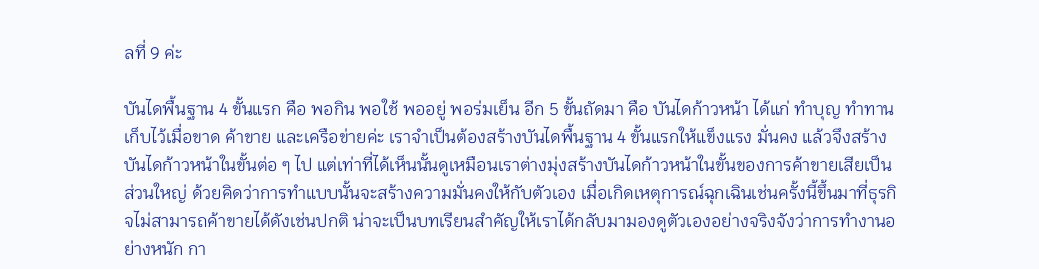ลที่ 9 ค่ะ

บันไดพื้นฐาน 4 ขั้นแรก คือ พอกิน พอใช้ พออยู่ พอร่มเย็น อีก 5 ขั้นถัดมา คือ บันไดก้าวหน้า ได้แก่ ทำบุญ ทำทาน เก็บไว้เมื่อขาด ค้าขาย และเครือข่ายค่ะ เราจำเป็นต้องสร้างบันไดพื้นฐาน 4 ขั้นแรกให้แข็งแรง มั่นคง แล้วจึงสร้างบันไดก้าวหน้าในขั้นต่อ ๆ ไป แต่เท่าที่ได้เห็นนั้นดูเหมือนเราต่างมุ่งสร้างบันไดก้าวหน้าในขั้นของการค้าขายเสียเป็นส่วนใหญ่ ด้วยคิดว่าการทำแบบนั้นจะสร้างความมั่นคงให้กับตัวเอง เมื่อเกิดเหตุการณ์ฉุกเฉินเช่นครั้งนี้ขึ้นมาที่ธุรกิจไม่สามารถค้าขายได้ดังเช่นปกติ น่าจะเป็นบทเรียนสำคัญให้เราได้กลับมามองดูตัวเองอย่างจริงจังว่าการทำงานอย่างหนัก กา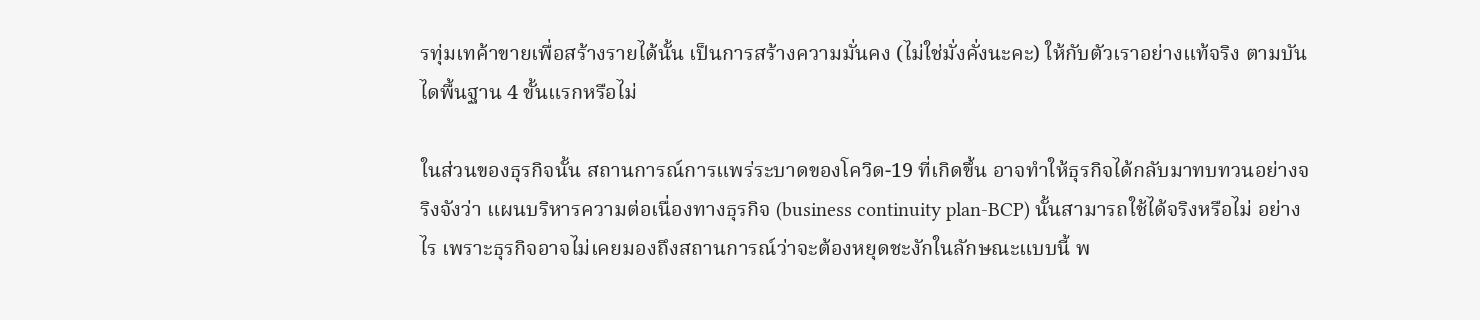รทุ่มเทค้าขายเพื่อสร้างรายได้นั้น เป็นการสร้างความมั่นคง (ไม่ใช่มั่งคั่งนะคะ) ให้กับตัวเราอย่างแท้จริง ตามบันไดพื้นฐาน 4 ขั้นแรกหรือไม่

ในส่วนของธุรกิจนั้น สถานการณ์การแพร่ระบาดของโควิด-19 ที่เกิดขึ้น อาจทำให้ธุรกิจได้กลับมาทบทวนอย่างจริงจังว่า แผนบริหารความต่อเนื่องทางธุรกิจ (business continuity plan-BCP) นั้นสามารถใช้ได้จริงหรือไม่ อย่างไร เพราะธุรกิจอาจไม่เคยมองถึงสถานการณ์ว่าจะต้องหยุดชะงักในลักษณะแบบนี้ พ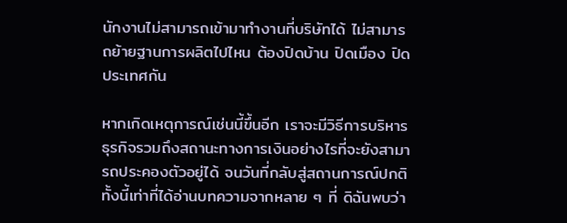นักงานไม่สามารถเข้ามาทำงานที่บริษัทได้ ไม่สามารถย้ายฐานการผลิตไปไหน ต้องปิดบ้าน ปิดเมือง ปิดประเทศกัน

หากเกิดเหตุการณ์เช่นนี้ขึ้นอีก เราจะมีวิธีการบริหารธุรกิจรวมถึงสถานะทางการเงินอย่างไรที่จะยังสามารถประคองตัวอยู่ได้ จนวันที่กลับสู่สถานการณ์ปกติ ทั้งนี้เท่าที่ได้อ่านบทความจากหลาย ๆ ที่ ดิฉันพบว่า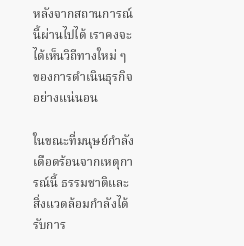หลังจากสถานการณ์นี้ผ่านไปได้ เราคงจะได้เห็นวิถีทางใหม่ ๆ ของการดำเนินธุรกิจอย่างแน่นอน

ในขณะที่มนุษย์กำลังเดือดร้อนจากเหตุการณ์นี้ ธรรมชาติและสิ่งแวดล้อมกำลังได้รับการ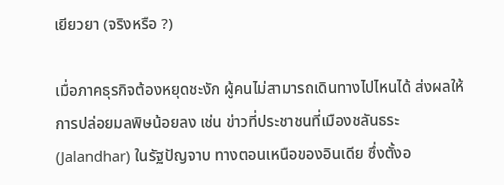เยียวยา (จริงหรือ ?)

เมื่อภาคธุรกิจต้องหยุดชะงัก ผู้คนไม่สามารถเดินทางไปไหนได้ ส่งผลให้การปล่อยมลพิษน้อยลง เช่น ข่าวที่ประชาชนที่เมืองชลันธระ (Jalandhar) ในรัฐปัญจาบ ทางตอนเหนือของอินเดีย ซึ่งตั้งอ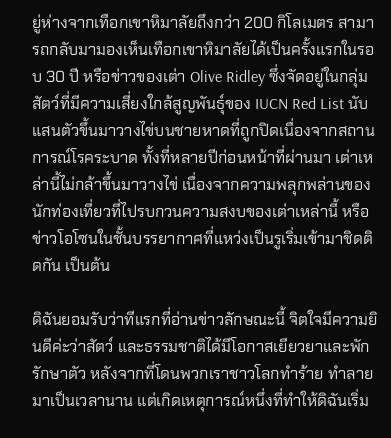ยู่ห่างจากเทือกเขาหิมาลัยถึงกว่า 200 กิโลเมตร สามารถกลับมามองเห็นเทือกเขาหิมาลัยได้เป็นครั้งแรกในรอบ 30 ปี หรือข่าวของเต่า Olive Ridley ซึ่งจัดอยู่ในกลุ่มสัตว์ที่มีความเสี่ยงใกล้สูญพันธุ์ของ IUCN Red List นับแสนตัวขึ้นมาวางไข่บนชายหาดที่ถูกปิดเนื่องจากสถานการณ์โรคระบาด ทั้งที่หลายปีก่อนหน้าที่ผ่านมา เต่าเหล่านี้ไม่กล้าขึ้นมาวางไข่ เนื่องจากความพลุกพล่านของนักท่องเที่ยวที่ไปรบกวนความสงบของเต่าเหล่านี้ หรือข่าวโอโซนในชั้นบรรยากาศที่แหว่งเป็นรูเริ่มเข้ามาชิดติดกัน เป็นต้น

ดิฉันยอมรับว่าทีแรกที่อ่านข่าวลักษณะนี้ จิตใจมีความยินดีค่ะว่าสัตว์ และธรรมชาติได้มีโอกาสเยียวยาและพักรักษาตัว หลังจากที่โดนพวกเราชาวโลกทำร้าย ทำลายมาเป็นเวลานาน แต่เกิดเหตุการณ์หนึ่งที่ทำให้ดิฉันเริ่ม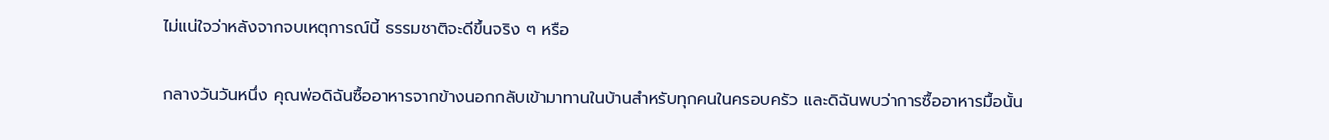ไม่แน่ใจว่าหลังจากจบเหตุการณ์นี้ ธรรมชาติจะดีขึ้นจริง ๆ หรือ

กลางวันวันหนึ่ง คุณพ่อดิฉันซื้ออาหารจากข้างนอกกลับเข้ามาทานในบ้านสำหรับทุกคนในครอบครัว และดิฉันพบว่าการซื้ออาหารมื้อนั้น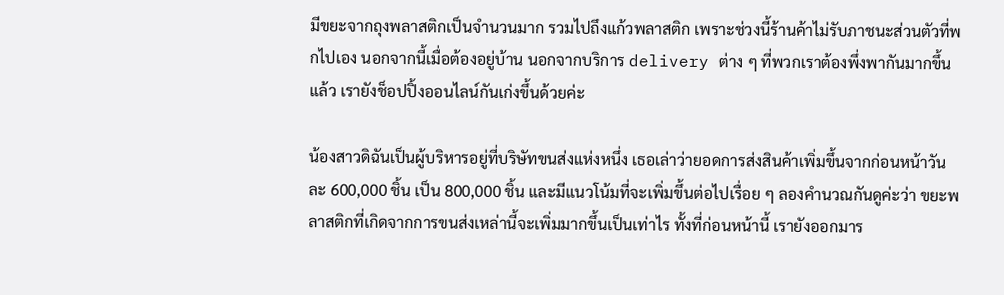มีขยะจากถุงพลาสติกเป็นจำนวนมาก รวมไปถึงแก้วพลาสติก เพราะช่วงนี้ร้านค้าไม่รับภาชนะส่วนตัวที่พกไปเอง นอกจากนี้เมื่อต้องอยู่บ้าน นอกจากบริการ delivery ต่าง ๆ ที่พวกเราต้องพึ่งพากันมากขึ้นแล้ว เรายังช็อปปิ้งออนไลน์กันเก่งขึ้นด้วยค่ะ

น้องสาวดิฉันเป็นผู้บริหารอยู่ที่บริษัทขนส่งแห่งหนึ่ง เธอเล่าว่ายอดการส่งสินค้าเพิ่มขึ้นจากก่อนหน้าวันละ 600,000 ชิ้น เป็น 800,000 ชิ้น และมีแนวโน้มที่จะเพิ่มขึ้นต่อไปเรื่อย ๆ ลองคำนวณกันดูค่ะว่า ขยะพลาสติกที่เกิดจากการขนส่งเหล่านี้จะเพิ่มมากขึ้นเป็นเท่าไร ทั้งที่ก่อนหน้านี้ เรายังออกมาร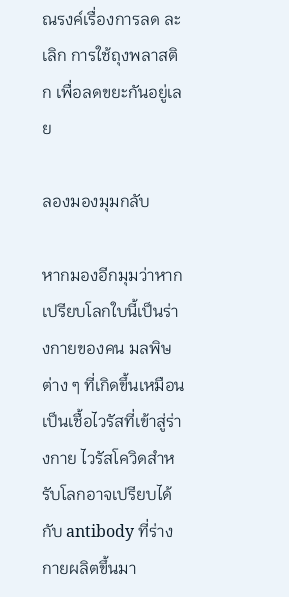ณรงค์เรื่องการลด ละ เลิก การใช้ถุงพลาสติก เพื่อลดขยะกันอยู่เลย

ลองมองมุมกลับ

หากมองอีกมุมว่าหากเปรียบโลกใบนี้เป็นร่างกายของคน มลพิษต่าง ๆ ที่เกิดขึ้นเหมือนเป็นเชื้อไวรัสที่เข้าสู่ร่างกาย ไวรัสโควิดสำหรับโลกอาจเปรียบได้กับ antibody ที่ร่างกายผลิตขึ้นมา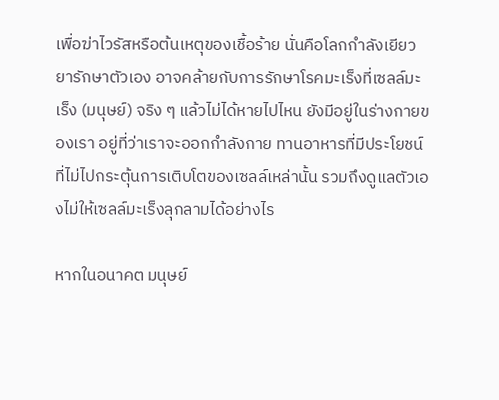เพื่อฆ่าไวรัสหรือต้นเหตุของเชื้อร้าย นั่นคือโลกกำลังเยียวยารักษาตัวเอง อาจคล้ายกับการรักษาโรคมะเร็งที่เซลล์มะเร็ง (มนุษย์) จริง ๆ แล้วไม่ได้หายไปไหน ยังมีอยู่ในร่างกายของเรา อยู่ที่ว่าเราจะออกกำลังกาย ทานอาหารที่มีประโยชน์ ที่ไม่ไปกระตุ้นการเติบโตของเซลล์เหล่านั้น รวมถึงดูแลตัวเองไม่ให้เซลล์มะเร็งลุกลามได้อย่างไร

หากในอนาคต มนุษย์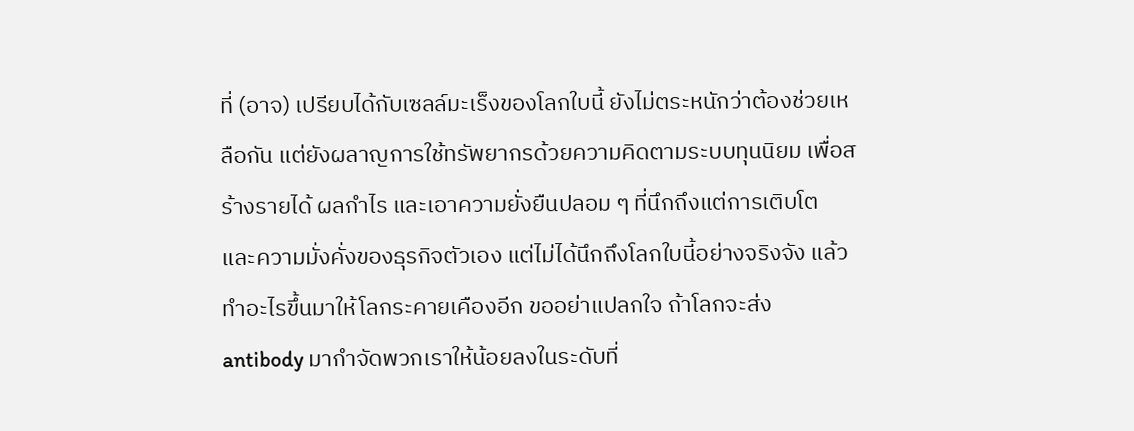ที่ (อาจ) เปรียบได้กับเซลล์มะเร็งของโลกใบนี้ ยังไม่ตระหนักว่าต้องช่วยเหลือกัน แต่ยังผลาญการใช้ทรัพยากรด้วยความคิดตามระบบทุนนิยม เพื่อสร้างรายได้ ผลกำไร และเอาความยั่งยืนปลอม ๆ ที่นึกถึงแต่การเติบโต และความมั่งคั่งของธุรกิจตัวเอง แต่ไม่ได้นึกถึงโลกใบนี้อย่างจริงจัง แล้วทำอะไรขึ้นมาให้โลกระคายเคืองอีก ขออย่าแปลกใจ ถ้าโลกจะส่ง antibody มากำจัดพวกเราให้น้อยลงในระดับที่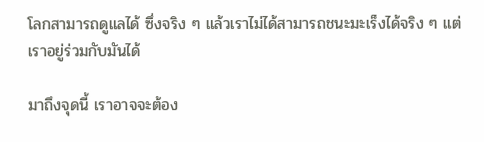โลกสามารถดูแลได้ ซึ่งจริง ๆ แล้วเราไม่ได้สามารถชนะมะเร็งได้จริง ๆ แต่เราอยู่ร่วมกับมันได้

มาถึงจุดนี้ เราอาจจะต้อง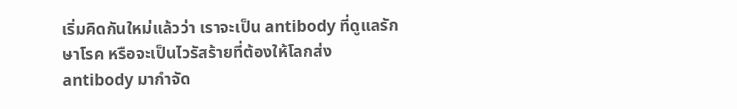เริ่มคิดกันใหม่แล้วว่า เราจะเป็น antibody ที่ดูแลรักษาโรค หรือจะเป็นไวรัสร้ายที่ต้องให้โลกส่ง antibody มากำจัด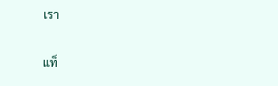เรา

แท็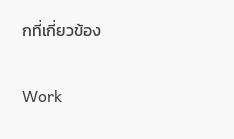กที่เกี่ยวข้อง

Work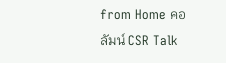from Home คอลัมน์ CSR Talk